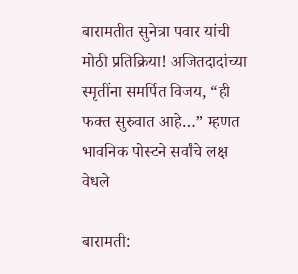बारामतीत सुनेत्रा पवार यांची मोठी प्रतिक्रिया! अजितदादांच्या स्मृतींना समर्पित विजय, “ही फक्त सुरुवात आहे…” म्हणत भावनिक पोस्टने सर्वांचे लक्ष वेधले

बारामती: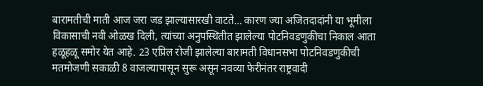बारामतीची माती आज जरा जड झाल्यासारखी वाटते… कारण ज्या अजितदादांनी या भूमीला विकासाची नवी ओळख दिली, त्यांच्या अनुपस्थितीत झालेल्या पोटनिवडणुकीचा निकाल आता हळूहळू समोर येत आहे. 23 एप्रिल रोजी झालेल्या बारामती विधानसभा पोटनिवडणुकीची मतमोजणी सकाळी 8 वाजल्यापासून सुरू असून नवव्या फेरीनंतर राष्ट्रवादी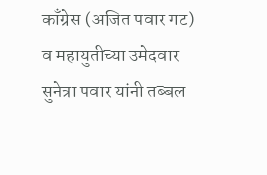काँग्रेस (अजित पवार गट) व महायुतीच्या उमेदवार सुनेत्रा पवार यांनी तब्बल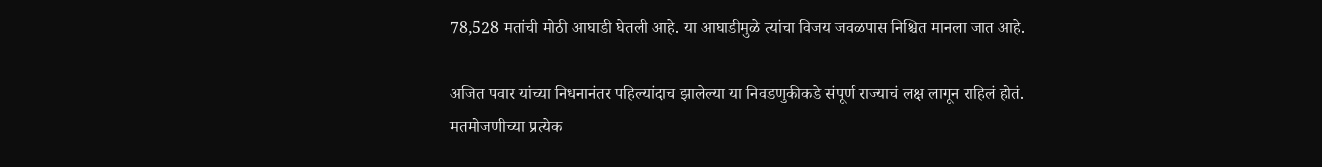78,528 मतांची मोठी आघाडी घेतली आहे. या आघाडीमुळे त्यांचा विजय जवळपास निश्चित मानला जात आहे.

अजित पवार यांच्या निधनानंतर पहिल्यांदाच झालेल्या या निवडणुकीकडे संपूर्ण राज्याचं लक्ष लागून राहिलं होतं. मतमोजणीच्या प्रत्येक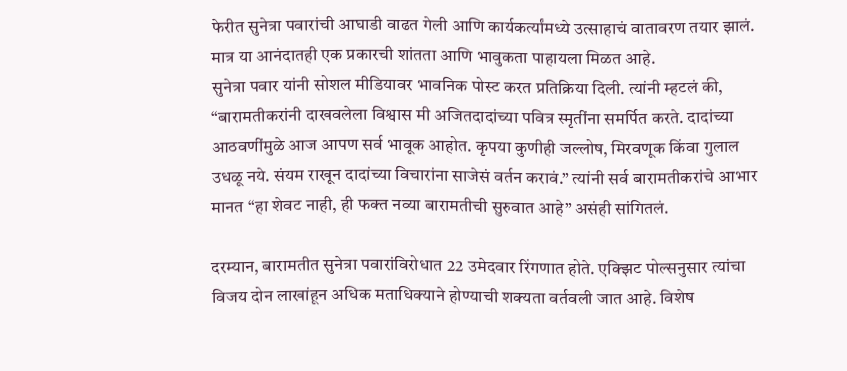फेरीत सुनेत्रा पवारांची आघाडी वाढत गेली आणि कार्यकर्त्यांमध्ये उत्साहाचं वातावरण तयार झालं. मात्र या आनंदातही एक प्रकारची शांतता आणि भावुकता पाहायला मिळत आहे.
सुनेत्रा पवार यांनी सोशल मीडियावर भावनिक पोस्ट करत प्रतिक्रिया दिली. त्यांनी म्हटलं की, “बारामतीकरांनी दाखवलेला विश्वास मी अजितदादांच्या पवित्र स्मृतींना समर्पित करते. दादांच्या आठवणींमुळे आज आपण सर्व भावूक आहोत. कृपया कुणीही जल्लोष, मिरवणूक किंवा गुलाल उधळू नये. संयम राखून दादांच्या विचारांना साजेसं वर्तन करावं.” त्यांनी सर्व बारामतीकरांचे आभार मानत “हा शेवट नाही, ही फक्त नव्या बारामतीची सुरुवात आहे” असंही सांगितलं.

दरम्यान, बारामतीत सुनेत्रा पवारांविरोधात 22 उमेदवार रिंगणात होते. एक्झिट पोल्सनुसार त्यांचा विजय दोन लाखांहून अधिक मताधिक्याने होण्याची शक्यता वर्तवली जात आहे. विशेष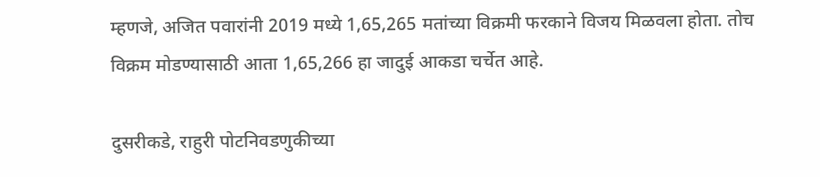म्हणजे, अजित पवारांनी 2019 मध्ये 1,65,265 मतांच्या विक्रमी फरकाने विजय मिळवला होता. तोच विक्रम मोडण्यासाठी आता 1,65,266 हा जादुई आकडा चर्चेत आहे.

दुसरीकडे, राहुरी पोटनिवडणुकीच्या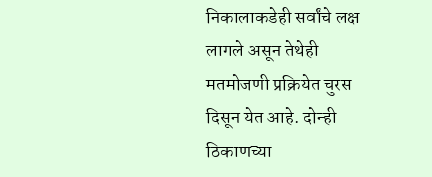निकालाकडेही सर्वांचे लक्ष लागले असून तेथेही मतमोजणी प्रक्रियेत चुरस दिसून येत आहे. दोन्ही ठिकाणच्या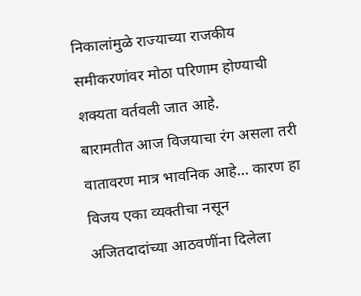निकालांमुळे राज्याच्या राजकीय समीकरणांवर मोठा परिणाम होण्याची शक्यता वर्तवली जात आहे.
बारामतीत आज विजयाचा रंग असला तरी वातावरण मात्र भावनिक आहे… कारण हा विजय एका व्यक्तीचा नसून अजितदादांच्या आठवणींना दिलेला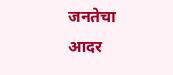जनतेचा आदर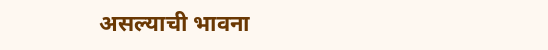असल्याची भावना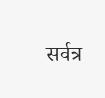सर्वत्र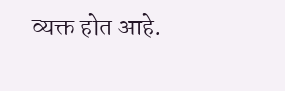व्यक्त होत आहे.